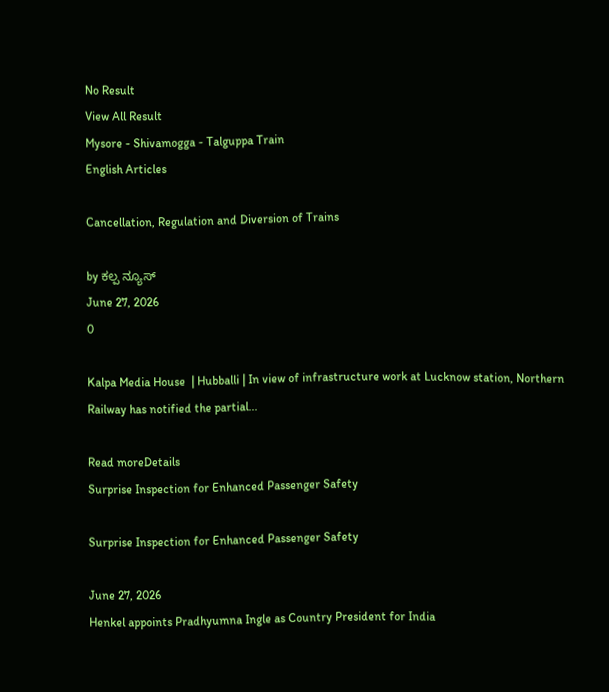No Result
View All Result
Mysore - Shivamogga - Talguppa Train
English Articles

Cancellation, Regulation and Diversion of Trains

by ಕಲ್ಪ ನ್ಯೂಸ್
June 27, 2026
0

Kalpa Media House  | Hubballi | In view of infrastructure work at Lucknow station, Northern Railway has notified the partial...

Read moreDetails
Surprise Inspection for Enhanced Passenger Safety

Surprise Inspection for Enhanced Passenger Safety

June 27, 2026
Henkel appoints Pradhyumna Ingle as Country President for India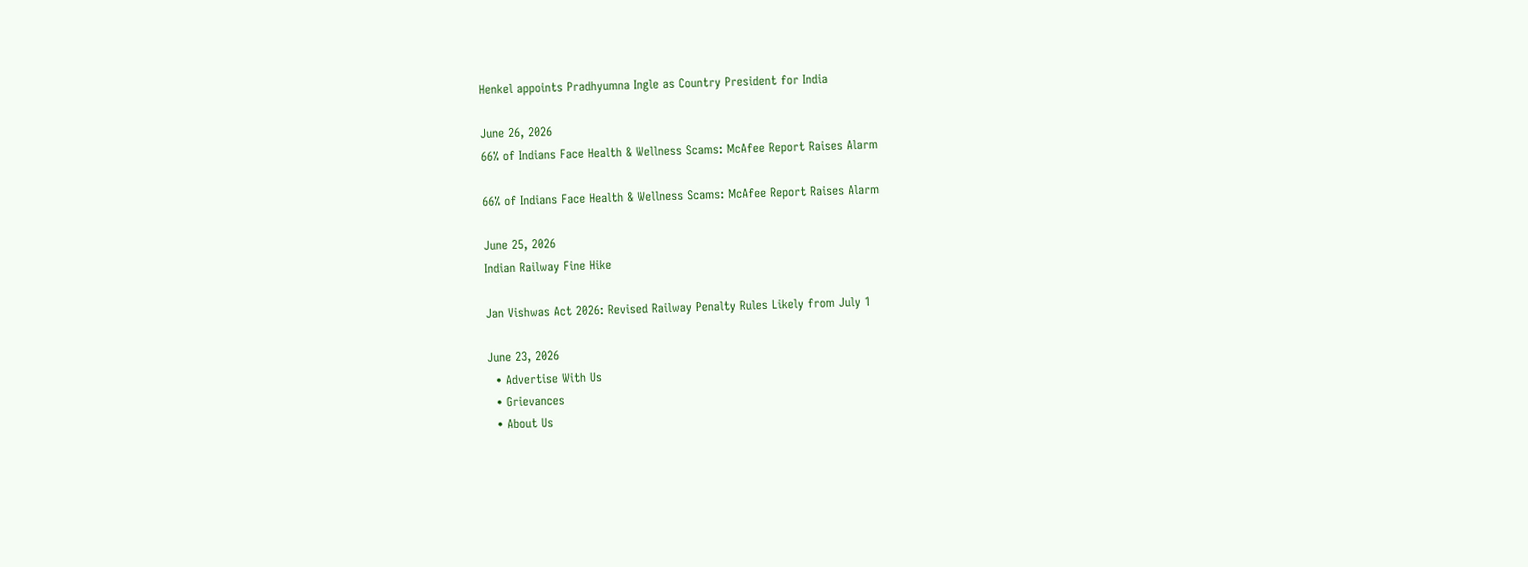Henkel appoints Pradhyumna Ingle as Country President for India

June 26, 2026
66% of Indians Face Health & Wellness Scams: McAfee Report Raises Alarm

66% of Indians Face Health & Wellness Scams: McAfee Report Raises Alarm

June 25, 2026
Indian Railway Fine Hike

Jan Vishwas Act 2026: Revised Railway Penalty Rules Likely from July 1

June 23, 2026
  • Advertise With Us
  • Grievances
  • About Us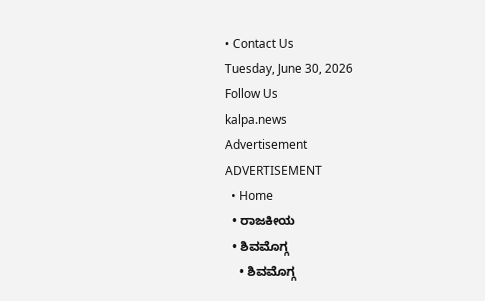• Contact Us
Tuesday, June 30, 2026
Follow Us
kalpa.news
Advertisement
ADVERTISEMENT
  • Home
  • ರಾಜಕೀಯ
  • ಶಿವಮೊಗ್ಗ
    • ಶಿವಮೊಗ್ಗ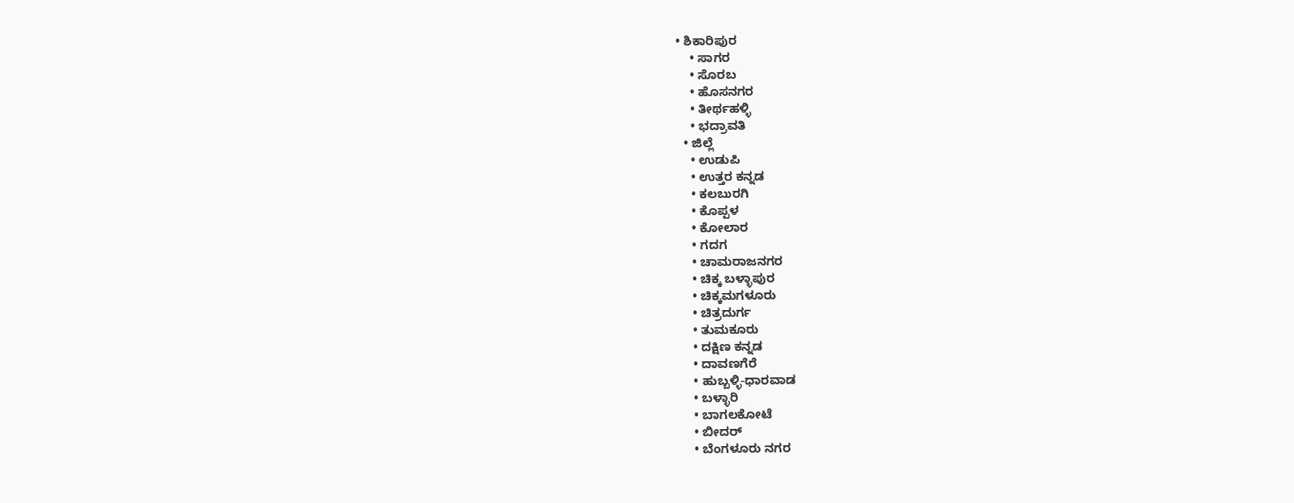• ಶಿಕಾರಿಪುರ
    • ಸಾಗರ
    • ಸೊರಬ
    • ಹೊಸನಗರ
    • ತೀರ್ಥಹಳ್ಳಿ
    • ಭದ್ರಾವತಿ
  • ಜಿಲ್ಲೆ
    • ಉಡುಪಿ
    • ಉತ್ತರ ಕನ್ನಡ
    • ಕಲಬುರಗಿ
    • ಕೊಪ್ಪಳ
    • ಕೋಲಾರ
    • ಗದಗ
    • ಚಾಮರಾಜನಗರ
    • ಚಿಕ್ಕ ಬಳ್ಳಾಪುರ
    • ಚಿಕ್ಕಮಗಳೂರು
    • ಚಿತ್ರದುರ್ಗ
    • ತುಮಕೂರು
    • ದಕ್ಷಿಣ ಕನ್ನಡ
    • ದಾವಣಗೆರೆ
    • ಹುಬ್ಬಳ್ಳಿ-ಧಾರವಾಡ
    • ಬಳ್ಳಾರಿ
    • ಬಾಗಲಕೋಟೆ
    • ಬೀದರ್
    • ಬೆಂಗಳೂರು ನಗರ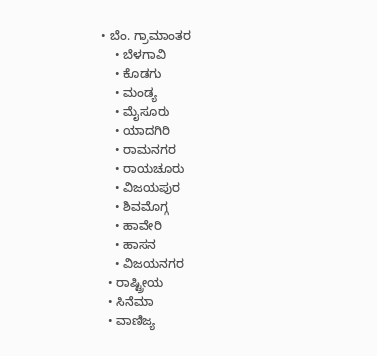• ಬೆಂ. ಗ್ರಾಮಾಂತರ
    • ಬೆಳಗಾವಿ
    • ಕೊಡಗು
    • ಮಂಡ್ಯ
    • ಮೈಸೂರು
    • ಯಾದಗಿರಿ
    • ರಾಮನಗರ
    • ರಾಯಚೂರು
    • ವಿಜಯಪುರ
    • ಶಿವಮೊಗ್ಗ
    • ಹಾವೇರಿ
    • ಹಾಸನ
    • ವಿಜಯನಗರ
  • ರಾಷ್ಟ್ರೀಯ
  • ಸಿನೆಮಾ
  • ವಾಣಿಜ್ಯ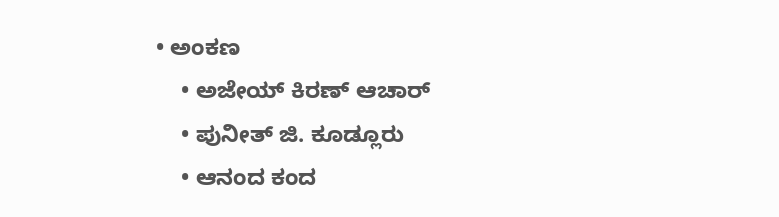• ಅಂಕಣ
    • ಅಜೇಯ್ ಕಿರಣ್ ಆಚಾರ್
    • ಪುನೀತ್ ಜಿ. ಕೂಡ್ಲೂರು
    • ಆನಂದ ಕಂದ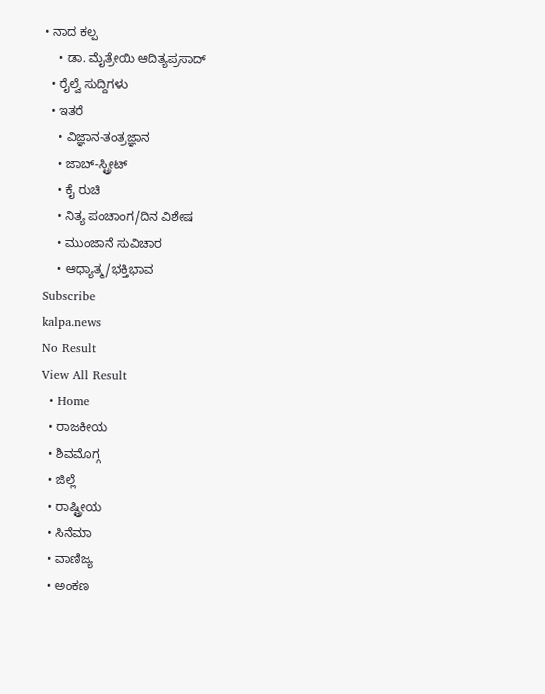• ನಾದ ಕಲ್ಪ
    • ಡಾ. ಮೈತ್ರೇಯಿ ಆದಿತ್ಯಪ್ರಸಾದ್
  • ರೈಲ್ವೆ ಸುದ್ದಿಗಳು
  • ಇತರೆ
    • ವಿಜ್ಞಾನ-ತಂತ್ರಜ್ಞಾನ
    • ಜಾಬ್-ಸ್ಟ್ರೀಟ್
    • ಕೈ ರುಚಿ
    • ನಿತ್ಯ ಪಂಚಾಂಗ/ದಿನ ವಿಶೇಷ
    • ಮುಂಜಾನೆ ಸುವಿಚಾರ
    • ಆಧ್ಯಾತ್ಮ/ಭಕ್ತಿಭಾವ
Subscribe
kalpa.news
No Result
View All Result
  • Home
  • ರಾಜಕೀಯ
  • ಶಿವಮೊಗ್ಗ
  • ಜಿಲ್ಲೆ
  • ರಾಷ್ಟ್ರೀಯ
  • ಸಿನೆಮಾ
  • ವಾಣಿಜ್ಯ
  • ಅಂಕಣ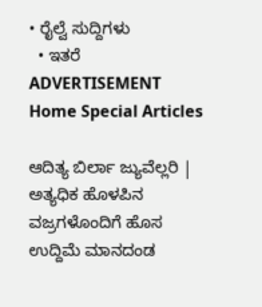• ರೈಲ್ವೆ ಸುದ್ದಿಗಳು
  • ಇತರೆ
ADVERTISEMENT
Home Special Articles

ಆದಿತ್ಯ ಬಿರ್ಲಾ ಜ್ಯುವೆಲ್ಲರಿ | ಅತ್ಯಧಿಕ ಹೊಳಪಿನ ವಜ್ರಗಳೊಂದಿಗೆ ಹೊಸ ಉದ್ದಿಮೆ ಮಾನದಂಡ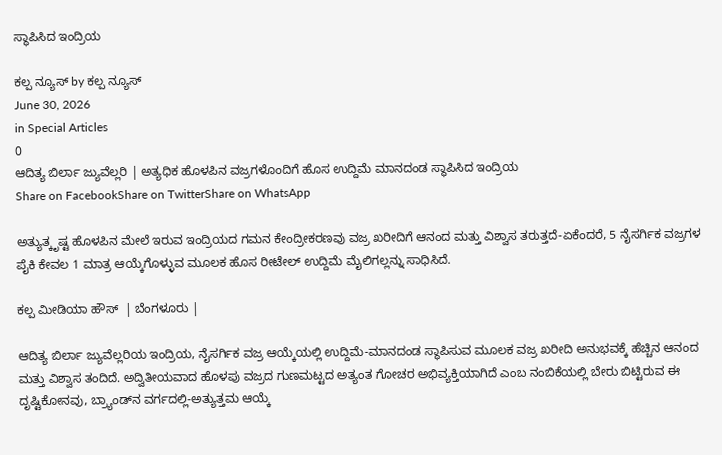ಸ್ಥಾಪಿಸಿದ ಇಂದ್ರಿಯ

ಕಲ್ಪ ನ್ಯೂಸ್ by ಕಲ್ಪ ನ್ಯೂಸ್
June 30, 2026
in Special Articles
0
ಆದಿತ್ಯ ಬಿರ್ಲಾ ಜ್ಯುವೆಲ್ಲರಿ | ಅತ್ಯಧಿಕ ಹೊಳಪಿನ ವಜ್ರಗಳೊಂದಿಗೆ ಹೊಸ ಉದ್ದಿಮೆ ಮಾನದಂಡ ಸ್ಥಾಪಿಸಿದ ಇಂದ್ರಿಯ
Share on FacebookShare on TwitterShare on WhatsApp

ಅತ್ಯುತ್ಕೃಷ್ಟ ಹೊಳಪಿನ ಮೇಲೆ ಇರುವ ಇಂದ್ರಿಯದ ಗಮನ ಕೇಂದ್ರೀಕರಣವು ವಜ್ರ ಖರೀದಿಗೆ ಆನಂದ ಮತ್ತು ವಿಶ್ವಾಸ ತರುತ್ತದೆ-ಏಕೆಂದರೆ, 5 ನೈಸರ್ಗಿಕ ವಜ್ರಗಳ ಪೈಕಿ ಕೇವಲ 1 ಮಾತ್ರ ಆಯ್ಕೆಗೊಳ್ಳುವ ಮೂಲಕ ಹೊಸ ರೀಟೇಲ್ ಉದ್ದಿಮೆ ಮೈಲಿಗಲ್ಲನ್ನು ಸಾಧಿಸಿದೆ.

ಕಲ್ಪ ಮೀಡಿಯಾ ಹೌಸ್  | ಬೆಂಗಳೂರು |

ಆದಿತ್ಯ ಬಿರ್ಲಾ ಜ್ಯುವೆಲ್ಲರಿಯ ಇಂದ್ರಿಯ, ನೈಸರ್ಗಿಕ ವಜ್ರ ಆಯ್ಕೆಯಲ್ಲಿ ಉದ್ದಿಮೆ-ಮಾನದಂಡ ಸ್ಥಾಪಿಸುವ ಮೂಲಕ ವಜ್ರ ಖರೀದಿ ಅನುಭವಕ್ಕೆ ಹೆಚ್ಚಿನ ಆನಂದ ಮತ್ತು ವಿಶ್ವಾಸ ತಂದಿದೆ. ಅದ್ವಿತೀಯವಾದ ಹೊಳಪು ವಜ್ರದ ಗುಣಮಟ್ಟದ ಅತ್ಯಂತ ಗೋಚರ ಅಭಿವ್ಯಕ್ತಿಯಾಗಿದೆ ಎಂಬ ನಂಬಿಕೆಯಲ್ಲಿ ಬೇರು ಬಿಟ್ಟಿರುವ ಈ ದೃಷ್ಟಿಕೋನವು, ಬ್ರ್ಯಾಂಡ್‌ನ ವರ್ಗದಲ್ಲಿ-ಅತ್ಯುತ್ತಮ ಆಯ್ಕೆ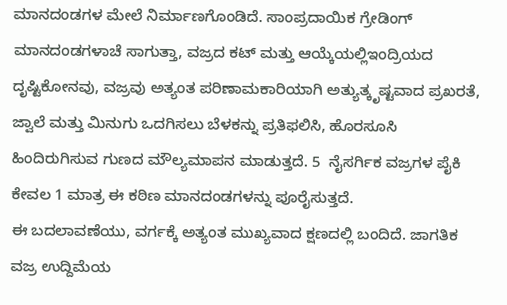ಮಾನದಂಡಗಳ ಮೇಲೆ ನಿರ್ಮಾಣಗೊಂಡಿದೆ. ಸಾಂಪ್ರದಾಯಿಕ ಗ್ರೇಡಿಂಗ್ ಮಾನದಂಡಗಳಾಚೆ ಸಾಗುತ್ತಾ, ವಜ್ರದ ಕಟ್ ಮತ್ತು ಆಯ್ಕೆಯಲ್ಲಿಇಂದ್ರಿಯದ ದೃಷ್ಟಿಕೋನವು, ವಜ್ರವು ಅತ್ಯಂತ ಪರಿಣಾಮಕಾರಿಯಾಗಿ ಅತ್ಯುತ್ಕೃಷ್ಟವಾದ ಪ್ರಖರತೆ, ಜ್ವಾಲೆ ಮತ್ತು ಮಿನುಗು ಒದಗಿಸಲು ಬೆಳಕನ್ನು ಪ್ರತಿಫಲಿಸಿ, ಹೊರಸೂಸಿ ಹಿಂದಿರುಗಿಸುವ ಗುಣದ ಮೌಲ್ಯಮಾಪನ ಮಾಡುತ್ತದೆ. 5  ನೈಸರ್ಗಿಕ ವಜ್ರಗಳ ಪೈಕಿ ಕೇವಲ 1 ಮಾತ್ರ ಈ ಕಠಿಣ ಮಾನದಂಡಗಳನ್ನು ಪೂರೈಸುತ್ತದೆ.
ಈ ಬದಲಾವಣೆಯು, ವರ್ಗಕ್ಕೆ ಅತ್ಯಂತ ಮುಖ್ಯವಾದ ಕ್ಷಣದಲ್ಲಿ ಬಂದಿದೆ. ಜಾಗತಿಕ ವಜ್ರ ಉದ್ದಿಮೆಯ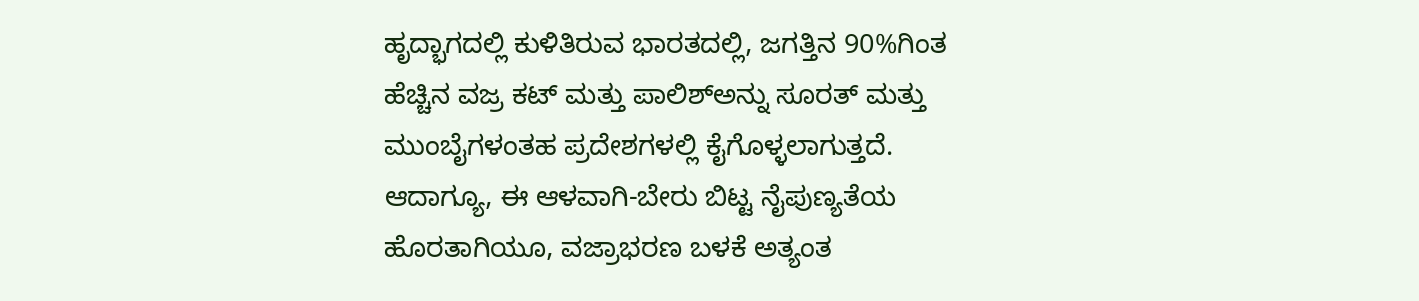ಹೃದ್ಭಾಗದಲ್ಲಿ ಕುಳಿತಿರುವ ಭಾರತದಲ್ಲಿ, ಜಗತ್ತಿನ 90%ಗಿಂತ ಹೆಚ್ಚಿನ ವಜ್ರ ಕಟ್ ಮತ್ತು ಪಾಲಿಶ್‌ಅನ್ನು ಸೂರತ್ ಮತ್ತು ಮುಂಬೈಗಳಂತಹ ಪ್ರದೇಶಗಳಲ್ಲಿ ಕೈಗೊಳ್ಳಲಾಗುತ್ತದೆ. ಆದಾಗ್ಯೂ, ಈ ಆಳವಾಗಿ-ಬೇರು ಬಿಟ್ಟ ನೈಪುಣ್ಯತೆಯ ಹೊರತಾಗಿಯೂ, ವಜ್ರಾಭರಣ ಬಳಕೆ ಅತ್ಯಂತ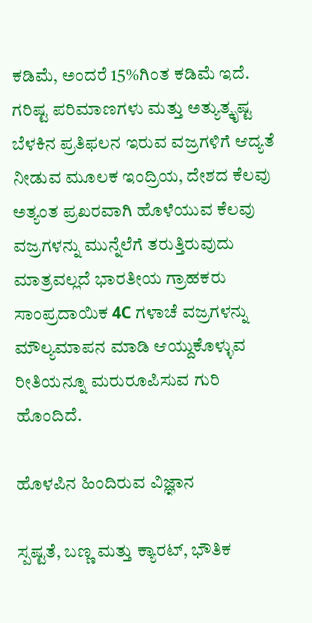ಕಡಿಮೆ, ಅಂದರೆ 15%ಗಿಂತ ಕಡಿಮೆ ಇದೆ.  ಗರಿಷ್ಟ ಪರಿಮಾಣಗಳು ಮತ್ತು ಅತ್ಯುತ್ಕೃಷ್ಟ ಬೆಳಕಿನ ಪ್ರತಿಫಲನ ಇರುವ ವಜ್ರಗಳಿಗೆ ಆದ್ಯತೆ ನೀಡುವ ಮೂಲಕ ಇಂದ್ರಿಯ, ದೇಶದ ಕೆಲವು ಅತ್ಯಂತ ಪ್ರಖರವಾಗಿ ಹೊಳೆಯುವ ಕೆಲವು ವಜ್ರಗಳನ್ನು ಮುನ್ನೆಲೆಗೆ ತರುತ್ತಿರುವುದು ಮಾತ್ರವಲ್ಲದೆ ಭಾರತೀಯ ಗ್ರಾಹಕರು ಸಾಂಪ್ರದಾಯಿಕ 4C ಗಳಾಚೆ ವಜ್ರಗಳನ್ನು ಮೌಲ್ಯಮಾಪನ ಮಾಡಿ ಆಯ್ದುಕೊಳ್ಳುವ ರೀತಿಯನ್ನೂ ಮರುರೂಪಿಸುವ ಗುರಿ ಹೊಂದಿದೆ.

ಹೊಳಪಿನ ಹಿಂದಿರುವ ವಿಜ್ಞಾನ

ಸ್ಪಷ್ಟತೆ, ಬಣ್ಣ ಮತ್ತು ಕ್ಯಾರಟ್, ಭೌತಿಕ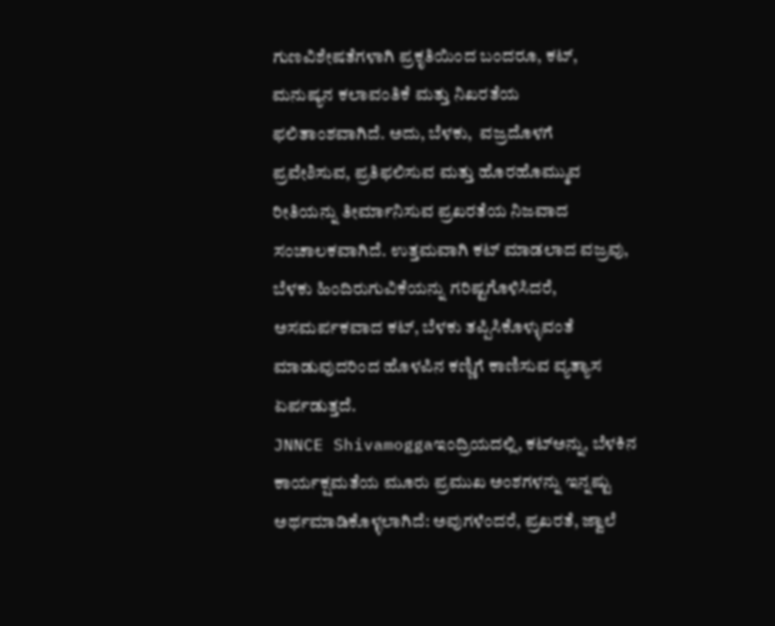ಗುಣವಿಶೇಷತೆಗಳಾಗಿ ಪ್ರಕೃತಿಯಿಂದ ಬಂದರೂ, ಕಟ್, ಮನುಷ್ಯನ ಕಲಾವಂತಿಕೆ ಮತ್ತು ನಿಖರತೆಯ ಫಲಿತಾಂಶವಾಗಿದೆ. ಅದು, ಬೆಳಕು,  ವಜ್ರದೊಳಗೆ ಪ್ರವೇಶಿಸುವ, ಪ್ರತಿಫಲಿಸುವ ಮತ್ತು ಹೊರಹೊಮ್ಮುವ ರೀತಿಯನ್ನು ತೀರ್ಮಾನಿಸುವ ಪ್ರಖರತೆಯ ನಿಜವಾದ ಸಂಚಾಲಕವಾಗಿದೆ. ಉತ್ತಮವಾಗಿ ಕಟ್ ಮಾಡಲಾದ ವಜ್ರವು, ಬೆಳಕು ಹಿಂದಿರುಗುವಿಕೆಯನ್ನು ಗರಿಷ್ಟಗೊಳಿಸಿದರೆ, ಅಸಮರ್ಪಕವಾದ ಕಟ್, ಬೆಳಕು ತಪ್ಪಿಸಿಕೊಳ್ಳುವಂತೆ ಮಾಡುವುದರಿಂದ ಹೊಳಪಿನ ಕಣ್ಣಿಗೆ ಕಾಣಿಸುವ ವ್ಯತ್ಯಾಸ ಏರ್ಪಡುತ್ತದೆ.
JNNCE Shivamoggaಇಂದ್ರಿಯದಲ್ಲಿ, ಕಟ್‌ಅನ್ನು, ಬೆಳಕಿನ ಕಾರ್ಯಕ್ಷಮತೆಯ ಮೂರು ಪ್ರಮುಖ ಅಂಶಗಳನ್ನು ಇನ್ನಷ್ಟು ಅರ್ಥಮಾಡಿಕೊಳ್ಳಲಾಗಿದೆ: ಅವುಗಳೆಂದರೆ, ಪ್ರಖರತೆ, ಜ್ವಾಲೆ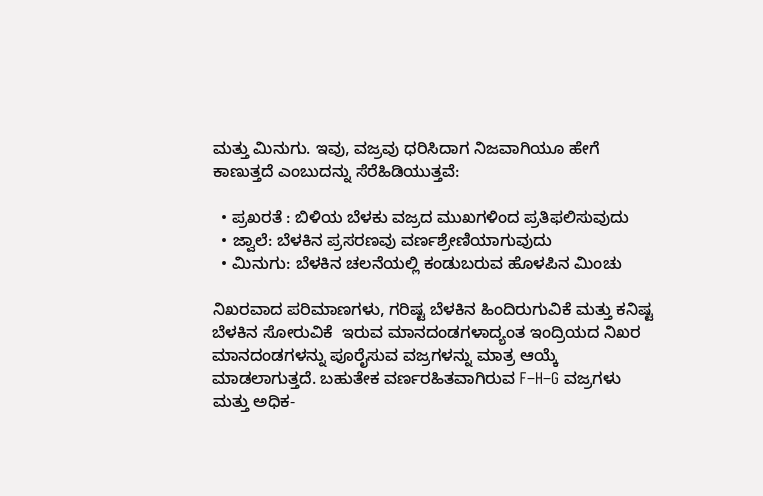ಮತ್ತು ಮಿನುಗು. ಇವು, ವಜ್ರವು ಧರಿಸಿದಾಗ ನಿಜವಾಗಿಯೂ ಹೇಗೆ ಕಾಣುತ್ತದೆ ಎಂಬುದನ್ನು ಸೆರೆಹಿಡಿಯುತ್ತವೆ:

  • ಪ್ರಖರತೆ : ಬಿಳಿಯ ಬೆಳಕು ವಜ್ರದ ಮುಖಗಳಿಂದ ಪ್ರತಿಫಲಿಸುವುದು
  • ಜ್ವಾಲೆ: ಬೆಳಕಿನ ಪ್ರಸರಣವು ವರ್ಣಶ್ರೇಣಿಯಾಗುವುದು
  • ಮಿನುಗು: ಬೆಳಕಿನ ಚಲನೆಯಲ್ಲಿ ಕಂಡುಬರುವ ಹೊಳಪಿನ ಮಿಂಚು

ನಿಖರವಾದ ಪರಿಮಾಣಗಳು, ಗರಿಷ್ಟ ಬೆಳಕಿನ ಹಿಂದಿರುಗುವಿಕೆ ಮತ್ತು ಕನಿಷ್ಟ ಬೆಳಕಿನ ಸೋರುವಿಕೆ  ಇರುವ ಮಾನದಂಡಗಳಾದ್ಯಂತ ಇಂದ್ರಿಯದ ನಿಖರ ಮಾನದಂಡಗಳನ್ನು ಪೂರೈಸುವ ವಜ್ರಗಳನ್ನು ಮಾತ್ರ ಆಯ್ಕೆ ಮಾಡಲಾಗುತ್ತದೆ. ಬಹುತೇಕ ವರ್ಣರಹಿತವಾಗಿರುವ F–H–G ವಜ್ರಗಳು ಮತ್ತು ಅಧಿಕ-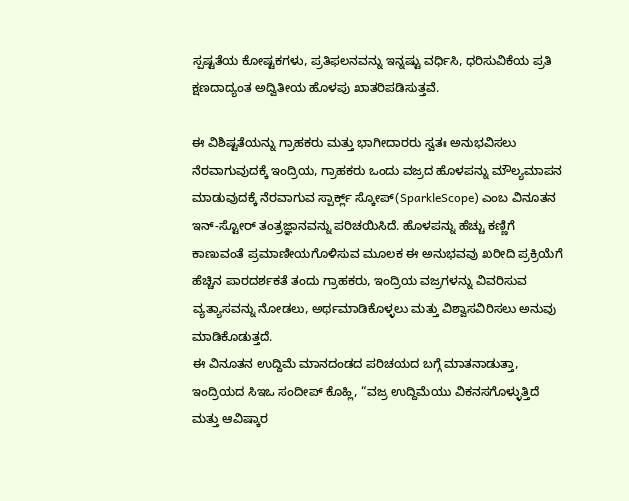ಸ್ಪಷ್ಟತೆಯ ಕೋಷ್ಟಕಗಳು, ಪ್ರತಿಫಲನವನ್ನು ಇನ್ನಷ್ಟು ವರ್ಧಿಸಿ, ಧರಿಸುವಿಕೆಯ ಪ್ರತಿ ಕ್ಷಣದಾದ್ಯಂತ ಅದ್ವಿತೀಯ ಹೊಳಪು ಖಾತರಿಪಡಿಸುತ್ತವೆ.

ಈ ವಿಶಿಷ್ಟತೆಯನ್ನು ಗ್ರಾಹಕರು ಮತ್ತು ಭಾಗೀದಾರರು ಸ್ವತಃ ಅನುಭವಿಸಲು ನೆರವಾಗುವುದಕ್ಕೆ ಇಂದ್ರಿಯ, ಗ್ರಾಹಕರು ಒಂದು ವಜ್ರದ ಹೊಳಪನ್ನು ಮೌಲ್ಯಮಾಪನ ಮಾಡುವುದಕ್ಕೆ ನೆರವಾಗುವ ಸ್ಪಾರ್ಕ್ಲ್ ಸ್ಕೋಪ್(SparkleScope) ಎಂಬ ವಿನೂತನ ಇನ್-ಸ್ಟೋರ್ ತಂತ್ರಜ್ಞಾನವನ್ನು ಪರಿಚಯಿಸಿದೆ. ಹೊಳಪನ್ನು ಹೆಚ್ಚು ಕಣ್ಣಿಗೆ ಕಾಣುವಂತೆ ಪ್ರಮಾಣೀಯಗೊಳಿಸುವ ಮೂಲಕ ಈ ಅನುಭವವು ಖರೀದಿ ಪ್ರಕ್ರಿಯೆಗೆ ಹೆಚ್ಚಿನ ಪಾರದರ್ಶಕತೆ ತಂದು ಗ್ರಾಹಕರು, ಇಂದ್ರಿಯ ವಜ್ರಗಳನ್ನು ವಿವರಿಸುವ ವ್ಯತ್ಯಾಸವನ್ನು ನೋಡಲು, ಅರ್ಥಮಾಡಿಕೊಳ್ಳಲು ಮತ್ತು ವಿಶ್ವಾಸವಿರಿಸಲು ಅನುವು ಮಾಡಿಕೊಡುತ್ತದೆ.
ಈ ವಿನೂತನ ಉದ್ದಿಮೆ ಮಾನದಂಡದ ಪರಿಚಯದ ಬಗ್ಗೆ ಮಾತನಾಡುತ್ತಾ, ಇಂದ್ರಿಯದ ಸಿಇಒ ಸಂದೀಪ್ ಕೊಹ್ಲಿ, “ವಜ್ರ ಉದ್ದಿಮೆಯು ವಿಕನಸಗೊಳ್ಳುತ್ತಿದೆ ಮತ್ತು ಆವಿಷ್ಕಾರ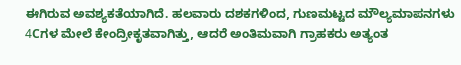ಈಗಿರುವ ಅವಶ್ಯಕತೆಯಾಗಿದೆ. ಹಲವಾರು ದಶಕಗಳಿಂದ, ಗುಣಮಟ್ಟದ ಮೌಲ್ಯಮಾಪನಗಳು 4Cಗಳ ಮೇಲೆ ಕೇಂದ್ರೀಕೃತವಾಗಿತ್ತು, ಆದರೆ ಅಂತಿಮವಾಗಿ ಗ್ರಾಹಕರು ಅತ್ಯಂತ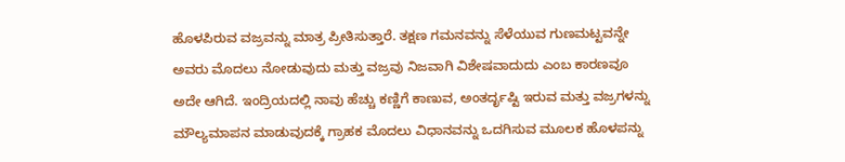ಹೊಳಪಿರುವ ವಜ್ರವನ್ನು ಮಾತ್ರ ಪ್ರೀತಿಸುತ್ತಾರೆ. ತಕ್ಷಣ ಗಮನವನ್ನು ಸೆಳೆಯುವ ಗುಣಮಟ್ಟವನ್ನೇ ಅವರು ಮೊದಲು ನೋಡುವುದು ಮತ್ತು ವಜ್ರವು ನಿಜವಾಗಿ ವಿಶೇಷವಾದುದು ಎಂಬ ಕಾರಣವೂ ಅದೇ ಆಗಿದೆ. ಇಂದ್ರಿಯದಲ್ಲಿ ನಾವು ಹೆಚ್ಚು ಕಣ್ಣಿಗೆ ಕಾಣುವ, ಅಂತರ್ದೃಷ್ಟಿ ಇರುವ ಮತ್ತು ವಜ್ರಗಳನ್ನು ಮೌಲ್ಯಮಾಪನ ಮಾಡುವುದಕ್ಕೆ ಗ್ರಾಹಕ ಮೊದಲು ವಿಧಾನವನ್ನು ಒದಗಿಸುವ ಮೂಲಕ ಹೊಳಪನ್ನು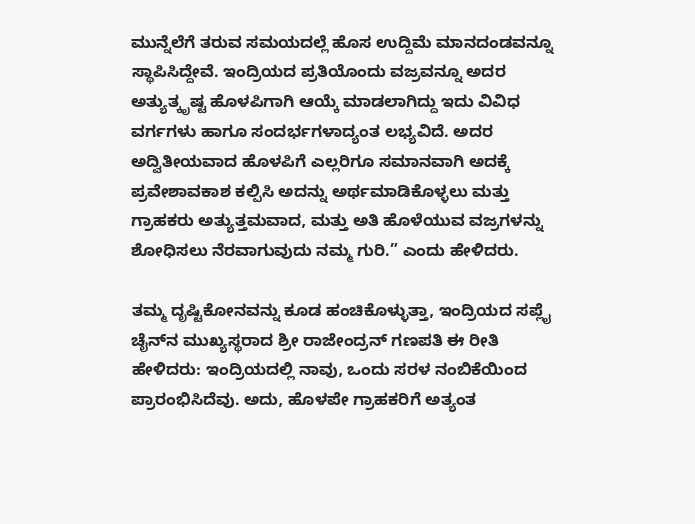ಮುನ್ನೆಲೆಗೆ ತರುವ ಸಮಯದಲ್ಲೆ ಹೊಸ ಉದ್ದಿಮೆ ಮಾನದಂಡವನ್ನೂ ಸ್ಥಾಪಿಸಿದ್ದೇವೆ. ಇಂದ್ರಿಯದ ಪ್ರತಿಯೊಂದು ವಜ್ರವನ್ನೂ ಅದರ ಅತ್ಯುತ್ಕೃಷ್ಟ ಹೊಳಪಿಗಾಗಿ ಆಯ್ಕೆ ಮಾಡಲಾಗಿದ್ದು ಇದು ವಿವಿಧ ವರ್ಗಗಳು ಹಾಗೂ ಸಂದರ್ಭಗಳಾದ್ಯಂತ ಲಭ್ಯವಿದೆ. ಅದರ ಅದ್ವಿತೀಯವಾದ ಹೊಳಪಿಗೆ ಎಲ್ಲರಿಗೂ ಸಮಾನವಾಗಿ ಅದಕ್ಕೆ ಪ್ರವೇಶಾವಕಾಶ ಕಲ್ಪಿಸಿ ಅದನ್ನು ಅರ್ಥಮಾಡಿಕೊಳ್ಳಲು ಮತ್ತು ಗ್ರಾಹಕರು ಅತ್ಯುತ್ತಮವಾದ, ಮತ್ತು ಅತಿ ಹೊಳೆಯುವ ವಜ್ರಗಳನ್ನು ಶೋಧಿಸಲು ನೆರವಾಗುವುದು ನಮ್ಮ ಗುರಿ.” ಎಂದು ಹೇಳಿದರು.

ತಮ್ಮ ದೃಷ್ಟಿಕೋನವನ್ನು ಕೂಡ ಹಂಚಿಕೊಳ್ಳುತ್ತಾ, ಇಂದ್ರಿಯದ ಸಪ್ಲೈ ಚೈನ್‌ನ ಮುಖ್ಯಸ್ಥರಾದ ಶ್ರೀ ರಾಜೇಂದ್ರನ್ ಗಣಪತಿ ಈ ರೀತಿ ಹೇಳಿದರು: ಇಂದ್ರಿಯದಲ್ಲಿ ನಾವು, ಒಂದು ಸರಳ ನಂಬಿಕೆಯಿಂದ ಪ್ರಾರಂಭಿಸಿದೆವು. ಅದು, ಹೊಳಪೇ ಗ್ರಾಹಕರಿಗೆ ಅತ್ಯಂತ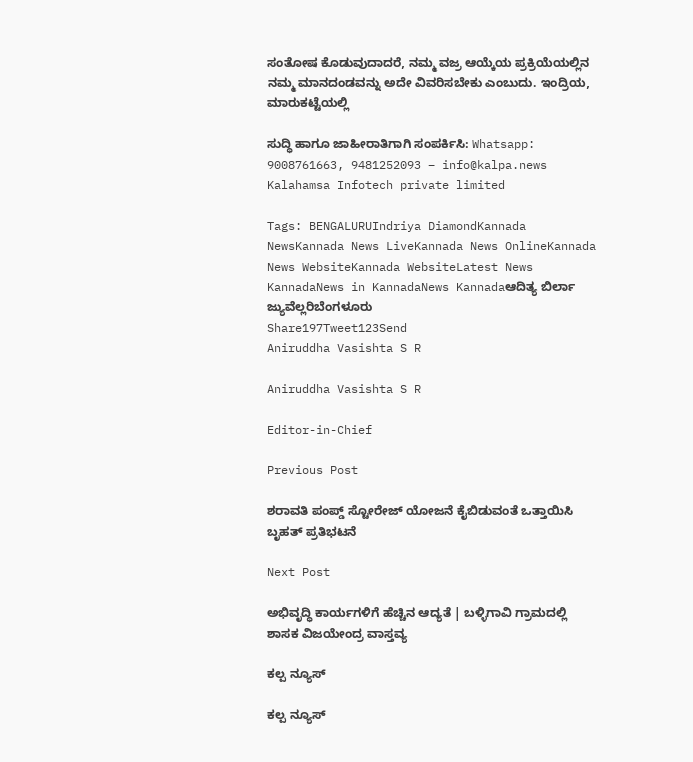ಸಂತೋಷ ಕೊಡುವುದಾದರೆ, ನಮ್ಮ ವಜ್ರ ಆಯ್ಕೆಯ ಪ್ರಕ್ರಿಯೆಯಲ್ಲಿನ ನಮ್ಮ ಮಾನದಂಡವನ್ನು ಅದೇ ವಿವರಿಸಬೇಕು ಎಂಬುದು. ಇಂದ್ರಿಯ, ಮಾರುಕಟ್ಟೆಯಲ್ಲಿ

ಸುದ್ಧಿ ಹಾಗೂ ಜಾಹೀರಾತಿಗಾಗಿ ಸಂಪರ್ಕಿಸಿ: Whatsapp: 9008761663, 9481252093 – info@kalpa.news   Kalahamsa Infotech private limited

Tags: BENGALURUIndriya DiamondKannada NewsKannada News LiveKannada News OnlineKannada News WebsiteKannada WebsiteLatest News KannadaNews in KannadaNews Kannadaಆದಿತ್ಯ ಬಿರ್ಲಾ ಜ್ಯುವೆಲ್ಲರಿಬೆಂಗಳೂರು
Share197Tweet123Send
Aniruddha Vasishta S R

Aniruddha Vasishta S R

Editor-in-Chief

Previous Post

ಶರಾವತಿ ಪಂಪ್ಡ್ ಸ್ಟೋರೇಜ್ ಯೋಜನೆ ಕೈಬಿಡುವಂತೆ ಒತ್ತಾಯಿಸಿ ಬೃಹತ್ ಪ್ರತಿಭಟನೆ

Next Post

ಅಭಿವೃದ್ಧಿ ಕಾರ್ಯಗಳಿಗೆ ಹೆಚ್ಚಿನ ಆದ್ಯತೆ | ಬಳ್ಳಿಗಾವಿ ಗ್ರಾಮದಲ್ಲಿ ಶಾಸಕ ವಿಜಯೇಂದ್ರ ವಾಸ್ತವ್ಯ

ಕಲ್ಪ ನ್ಯೂಸ್

ಕಲ್ಪ ನ್ಯೂಸ್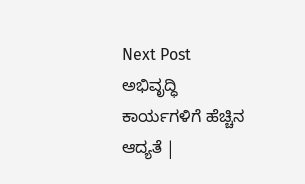Next Post
ಅಭಿವೃದ್ಧಿ ಕಾರ್ಯಗಳಿಗೆ ಹೆಚ್ಚಿನ ಆದ್ಯತೆ |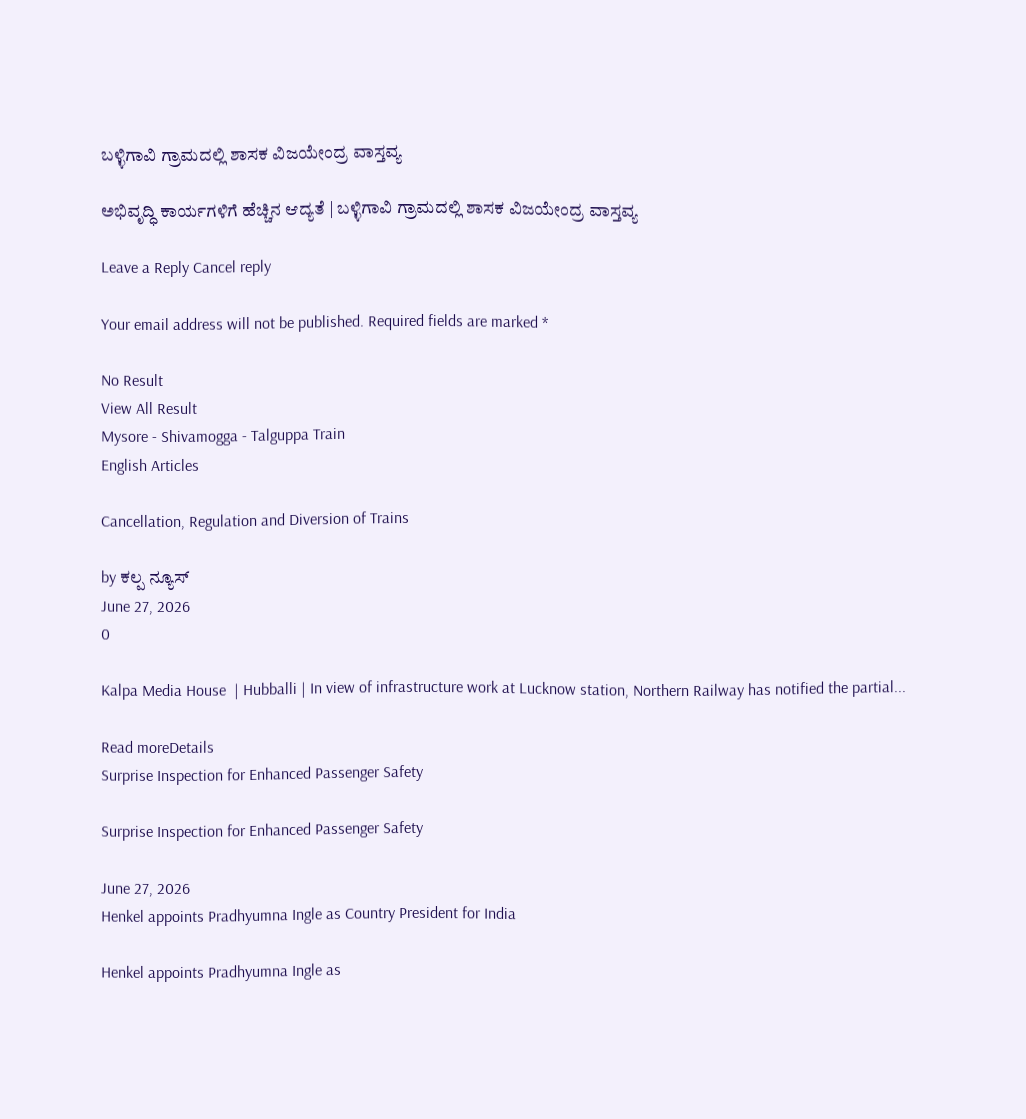ಬಳ್ಳಿಗಾವಿ ಗ್ರಾಮದಲ್ಲಿ ಶಾಸಕ ವಿಜಯೇಂದ್ರ ವಾಸ್ತವ್ಯ

ಅಭಿವೃದ್ಧಿ ಕಾರ್ಯಗಳಿಗೆ ಹೆಚ್ಚಿನ ಆದ್ಯತೆ | ಬಳ್ಳಿಗಾವಿ ಗ್ರಾಮದಲ್ಲಿ ಶಾಸಕ ವಿಜಯೇಂದ್ರ ವಾಸ್ತವ್ಯ

Leave a Reply Cancel reply

Your email address will not be published. Required fields are marked *

No Result
View All Result
Mysore - Shivamogga - Talguppa Train
English Articles

Cancellation, Regulation and Diversion of Trains

by ಕಲ್ಪ ನ್ಯೂಸ್
June 27, 2026
0

Kalpa Media House  | Hubballi | In view of infrastructure work at Lucknow station, Northern Railway has notified the partial...

Read moreDetails
Surprise Inspection for Enhanced Passenger Safety

Surprise Inspection for Enhanced Passenger Safety

June 27, 2026
Henkel appoints Pradhyumna Ingle as Country President for India

Henkel appoints Pradhyumna Ingle as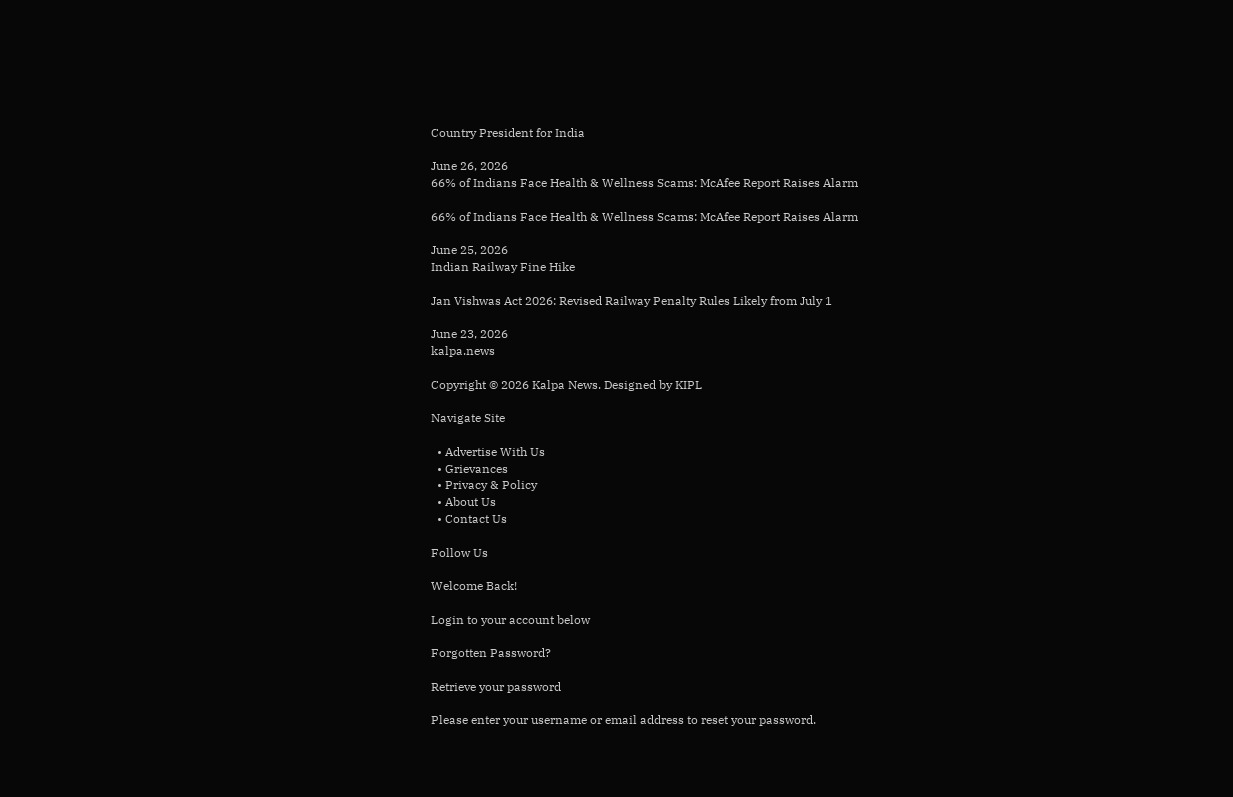Country President for India

June 26, 2026
66% of Indians Face Health & Wellness Scams: McAfee Report Raises Alarm

66% of Indians Face Health & Wellness Scams: McAfee Report Raises Alarm

June 25, 2026
Indian Railway Fine Hike

Jan Vishwas Act 2026: Revised Railway Penalty Rules Likely from July 1

June 23, 2026
kalpa.news

Copyright © 2026 Kalpa News. Designed by KIPL

Navigate Site

  • Advertise With Us
  • Grievances
  • Privacy & Policy
  • About Us
  • Contact Us

Follow Us

Welcome Back!

Login to your account below

Forgotten Password?

Retrieve your password

Please enter your username or email address to reset your password.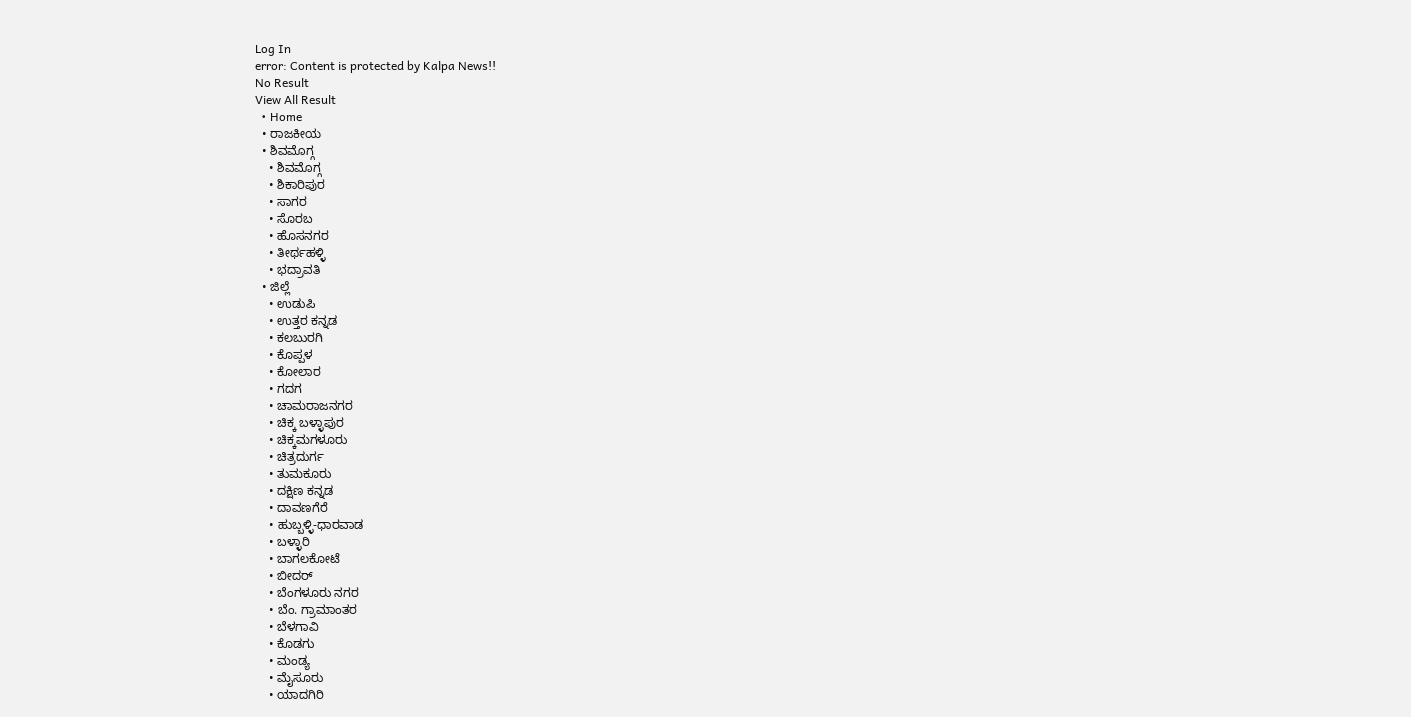Log In
error: Content is protected by Kalpa News!!
No Result
View All Result
  • Home
  • ರಾಜಕೀಯ
  • ಶಿವಮೊಗ್ಗ
    • ಶಿವಮೊಗ್ಗ
    • ಶಿಕಾರಿಪುರ
    • ಸಾಗರ
    • ಸೊರಬ
    • ಹೊಸನಗರ
    • ತೀರ್ಥಹಳ್ಳಿ
    • ಭದ್ರಾವತಿ
  • ಜಿಲ್ಲೆ
    • ಉಡುಪಿ
    • ಉತ್ತರ ಕನ್ನಡ
    • ಕಲಬುರಗಿ
    • ಕೊಪ್ಪಳ
    • ಕೋಲಾರ
    • ಗದಗ
    • ಚಾಮರಾಜನಗರ
    • ಚಿಕ್ಕ ಬಳ್ಳಾಪುರ
    • ಚಿಕ್ಕಮಗಳೂರು
    • ಚಿತ್ರದುರ್ಗ
    • ತುಮಕೂರು
    • ದಕ್ಷಿಣ ಕನ್ನಡ
    • ದಾವಣಗೆರೆ
    • ಹುಬ್ಬಳ್ಳಿ-ಧಾರವಾಡ
    • ಬಳ್ಳಾರಿ
    • ಬಾಗಲಕೋಟೆ
    • ಬೀದರ್
    • ಬೆಂಗಳೂರು ನಗರ
    • ಬೆಂ. ಗ್ರಾಮಾಂತರ
    • ಬೆಳಗಾವಿ
    • ಕೊಡಗು
    • ಮಂಡ್ಯ
    • ಮೈಸೂರು
    • ಯಾದಗಿರಿ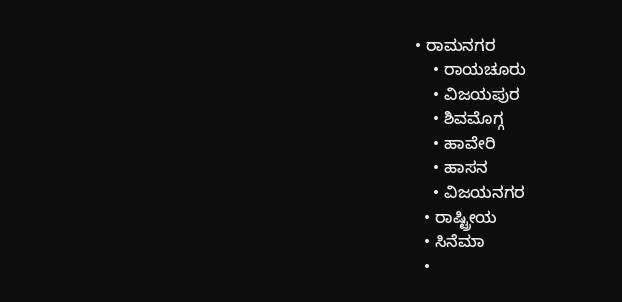• ರಾಮನಗರ
    • ರಾಯಚೂರು
    • ವಿಜಯಪುರ
    • ಶಿವಮೊಗ್ಗ
    • ಹಾವೇರಿ
    • ಹಾಸನ
    • ವಿಜಯನಗರ
  • ರಾಷ್ಟ್ರೀಯ
  • ಸಿನೆಮಾ
  •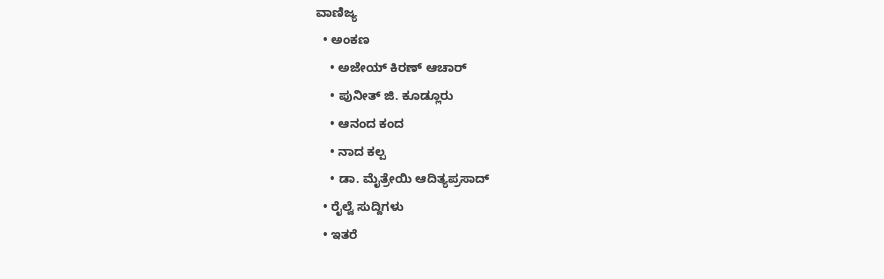ವಾಣಿಜ್ಯ
  • ಅಂಕಣ
    • ಅಜೇಯ್ ಕಿರಣ್ ಆಚಾರ್
    • ಪುನೀತ್ ಜಿ. ಕೂಡ್ಲೂರು
    • ಆನಂದ ಕಂದ
    • ನಾದ ಕಲ್ಪ
    • ಡಾ. ಮೈತ್ರೇಯಿ ಆದಿತ್ಯಪ್ರಸಾದ್
  • ರೈಲ್ವೆ ಸುದ್ದಿಗಳು
  • ಇತರೆ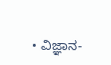• ವಿಜ್ಞಾನ-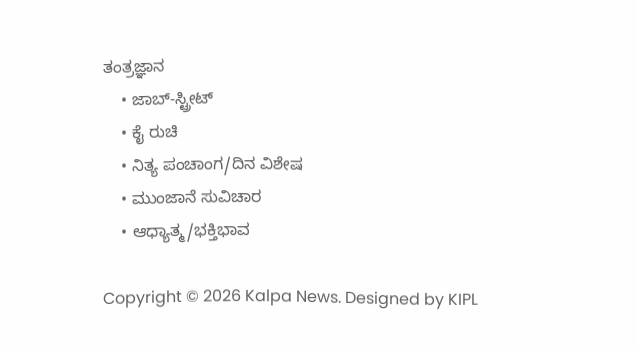ತಂತ್ರಜ್ಞಾನ
    • ಜಾಬ್-ಸ್ಟ್ರೀಟ್
    • ಕೈ ರುಚಿ
    • ನಿತ್ಯ ಪಂಚಾಂಗ/ದಿನ ವಿಶೇಷ
    • ಮುಂಜಾನೆ ಸುವಿಚಾರ
    • ಆಧ್ಯಾತ್ಮ/ಭಕ್ತಿಭಾವ

Copyright © 2026 Kalpa News. Designed by KIPL